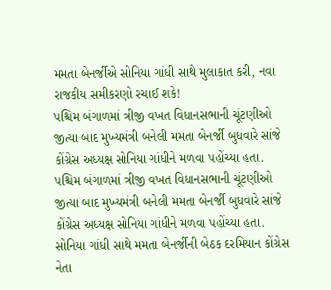મમતા બેનર્જીએ સોનિયા ગાંધી સાથે મુલાકાત કરી, નવા રાજકીય સમીકરણો રચાઈ શકે!
પશ્ચિમ બંગાળમાં ત્રીજી વખત વિધાનસભાની ચૂંટણીઓ જીત્યા બાદ મુખ્યમંત્રી બનેલી મમતા બેનર્જી બુધવારે સાંજે કોંગ્રેસ અધ્યક્ષ સોનિયા ગાંધીને મળવા પહોંચ્યા હતા.
પશ્ચિમ બંગાળમાં ત્રીજી વખત વિધાનસભાની ચૂંટણીઓ જીત્યા બાદ મુખ્યમંત્રી બનેલી મમતા બેનર્જી બુધવારે સાંજે કોંગ્રેસ અધ્યક્ષ સોનિયા ગાંધીને મળવા પહોંચ્યા હતા. સોનિયા ગાંધી સાથે મમતા બેનર્જીની બેઠક દરમિયાન કોંગ્રેસ નેતા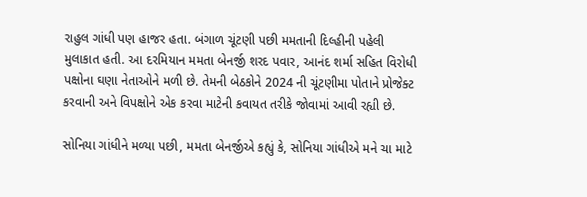રાહુલ ગાંધી પણ હાજર હતા. બંગાળ ચૂંટણી પછી મમતાની દિલ્હીની પહેલી મુલાકાત હતી. આ દરમિયાન મમતા બેનર્જી શરદ પવાર, આનંદ શર્મા સહિત વિરોધી પક્ષોના ઘણા નેતાઓને મળી છે. તેમની બેઠકોને 2024 ની ચૂંટણીમા પોતાને પ્રોજેક્ટ કરવાની અને વિપક્ષોને એક કરવા માટેની કવાયત તરીકે જોવામાં આવી રહ્યી છે.

સોનિયા ગાંધીને મળ્યા પછી, મમતા બેનર્જીએ કહ્યું કે, સોનિયા ગાંધીએ મને ચા માટે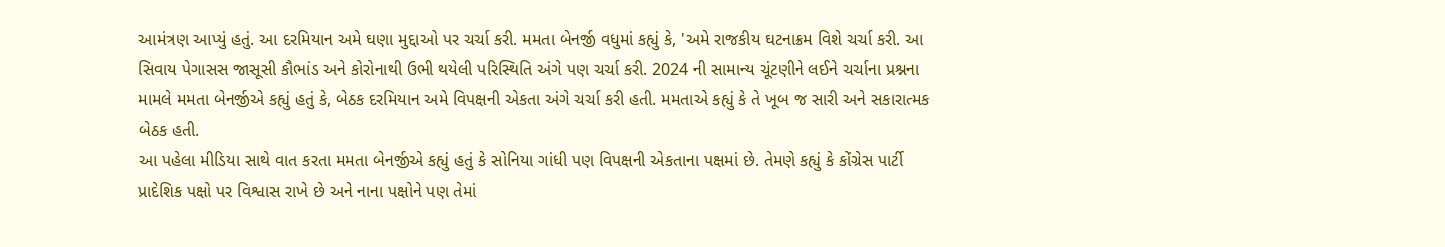આમંત્રણ આપ્યું હતું. આ દરમિયાન અમે ઘણા મુદ્દાઓ પર ચર્ચા કરી. મમતા બેનર્જી વધુમાં કહ્યું કે, 'અમે રાજકીય ઘટનાક્રમ વિશે ચર્ચા કરી. આ સિવાય પેગાસસ જાસૂસી કૌભાંડ અને કોરોનાથી ઉભી થયેલી પરિસ્થિતિ અંગે પણ ચર્ચા કરી. 2024 ની સામાન્ય ચૂંટણીને લઈને ચર્ચાના પ્રશ્નના મામલે મમતા બેનર્જીએ કહ્યું હતું કે, બેઠક દરમિયાન અમે વિપક્ષની એકતા અંગે ચર્ચા કરી હતી. મમતાએ કહ્યું કે તે ખૂબ જ સારી અને સકારાત્મક બેઠક હતી.
આ પહેલા મીડિયા સાથે વાત કરતા મમતા બેનર્જીએ કહ્યું હતું કે સોનિયા ગાંધી પણ વિપક્ષની એકતાના પક્ષમાં છે. તેમણે કહ્યું કે કોંગ્રેસ પાર્ટી પ્રાદેશિક પક્ષો પર વિશ્વાસ રાખે છે અને નાના પક્ષોને પણ તેમાં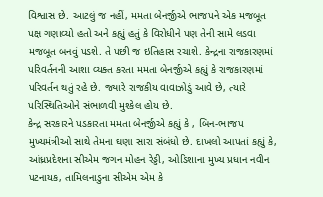વિશ્વાસ છે. આટલું જ નહીં, મમતા બેનર્જીએ ભાજપને એક મજબૂત પક્ષ ગણાવ્યો હતો અને કહ્યું હતું કે વિરોધીને પણ તેની સામે લડવા મજબૂત બનવું પડશે. તે પછી જ ઇતિહાસ રચાશે. કેન્દ્રના રાજકારણમાં પરિવર્તનની આશા વ્યક્ત કરતા મમતા બેનર્જીએ કહ્યું કે રાજકારણમાં પરિવર્તન થતું રહે છે. જ્યારે રાજકીય વાવાઝોડું આવે છે, ત્યારે પરિસ્થિતિઓને સંભાળવી મુશ્કેલ હોય છે.
કેન્દ્ર સરકારને પડકારતા મમતા બેનર્જીએ કહ્યું કે , બિન-ભાજપ મુખ્યમંત્રીઓ સાથે તેમના ઘણા સારા સંબંધો છે. દાખલો આપતાં કહ્યું કે, આંધ્રપ્રદેશના સીએમ જગન મોહન રેડ્ડી, ઓડિશાના મુખ્ય પ્રધાન નવીન પટનાયક, તામિલનાડુના સીએમ એમ કે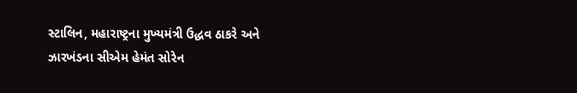સ્ટાલિન, મહારાષ્ટ્રના મુખ્યમંત્રી ઉદ્ધવ ઠાકરે અને ઝારખંડના સીએમ હેમંત સોરેન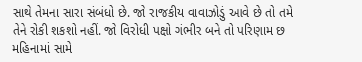સાથે તેમના સારા સંબંધો છે. જો રાજકીય વાવાઝોડું આવે છે તો તમે તેને રોકી શકશો નહીં. જો વિરોધી પક્ષો ગંભીર બને તો પરિણામ છ મહિનામાં સામે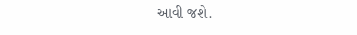આવી જશે.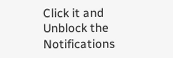Click it and Unblock the Notifications